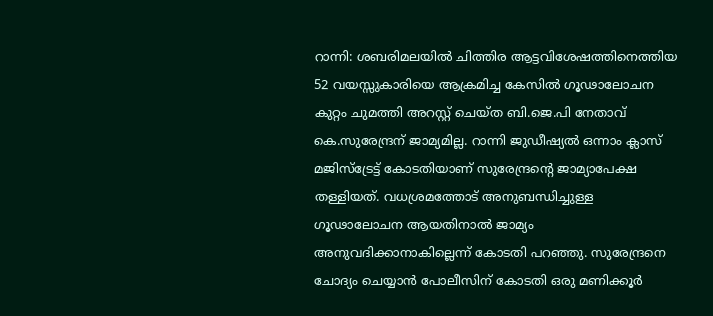റാന്നി: ശബരിമലയിൽ ചിത്തിര ആട്ടവിശേഷത്തിനെത്തിയ 52 വയസ്സുകാരിയെ ആക്രമിച്ച കേസിൽ ഗൂഢാലോചന കുറ്റം ചുമത്തി അറസ്റ്റ് ചെയ്ത ബി.ജെ.പി നേതാവ് കെ.സുരേന്ദ്രന് ജാമ്യമില്ല. റാന്നി ജുഡീഷ്യൽ ഒന്നാം ക്ലാസ് മജിസ്ട്രേട്ട് കോടതിയാണ് സുരേന്ദ്രന്റെ ജാമ്യാപേക്ഷ തള്ളിയത്. വധശ്രമത്തോട് അനുബന്ധിച്ചുള്ള ഗൂഢാലോചന ആയതിനാൽ ജാമ്യം അനുവദിക്കാനാകില്ലെന്ന് കോടതി പറഞ്ഞു. സുരേന്ദ്രനെ ചോദ്യം ചെയ്യാൻ പോലീസിന് കോടതി ഒരു മണിക്കൂർ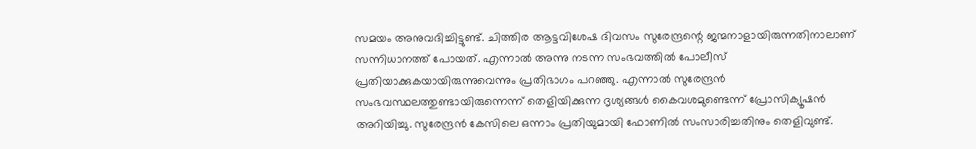സമയം അനുവദിച്ചിട്ടുണ്ട്. ചിത്തിര ആട്ടവിശേഷ ദിവസം സുരേന്ദ്രന്റെ ജന്മനാളായിരുന്നതിനാലാണ് സന്നിധാനത്ത് പോയത്. എന്നാൽ അന്നു നടന്ന സംഭവത്തിൽ പോലീസ് പ്രതിയാക്കുകയായിരുന്നുവെന്നും പ്രതിഭാഗം പറഞ്ഞു. എന്നാൽ സുരേന്ദ്രൻ സംഭവസ്ഥലത്തുണ്ടായിരുന്നെന്ന് തെളിയിക്കുന്ന ദൃശ്യങ്ങൾ കൈവശമുണ്ടെന്ന് പ്രോസിക്യൂഷൻ അറിയിച്ചു. സുരേന്ദ്രൻ കേസിലെ ഒന്നാം പ്രതിയുമായി ഫോണിൽ സംസാരിച്ചതിനും തെളിവുണ്ട്.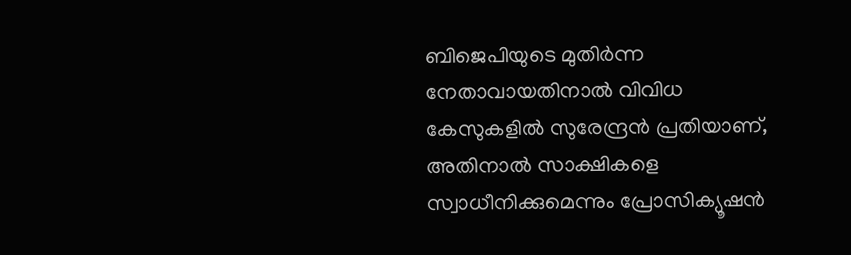ബിജെപിയുടെ മുതിർന്ന നേതാവായതിനാൽ വിവിധ കേസുകളിൽ സുരേന്ദ്രൻ പ്രതിയാണ്, അതിനാൽ സാക്ഷികളെ സ്വാധീനിക്കുമെന്നും പ്രോസിക്യൂഷൻ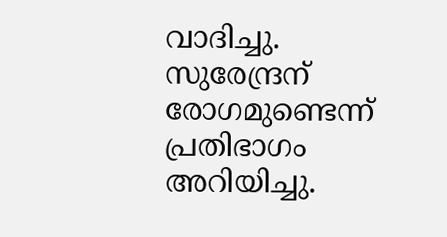വാദിച്ചു. സുരേന്ദ്രന് രോഗമുണ്ടെന്ന് പ്രതിഭാഗം അറിയിച്ചു.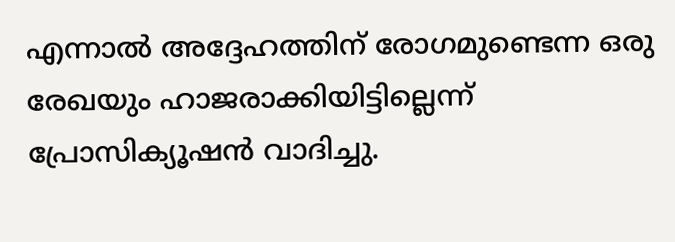എന്നാൽ അദ്ദേഹത്തിന് രോഗമുണ്ടെന്ന ഒരു രേഖയും ഹാജരാക്കിയിട്ടില്ലെന്ന് പ്രോസിക്യൂഷൻ വാദിച്ചു.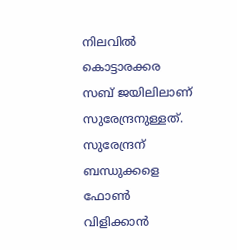നിലവിൽ കൊട്ടാരക്കര സബ് ജയിലിലാണ് സുരേന്ദ്രനുള്ളത്. സുരേന്ദ്രന് ബന്ധുക്കളെ ഫോൺ വിളിക്കാൻ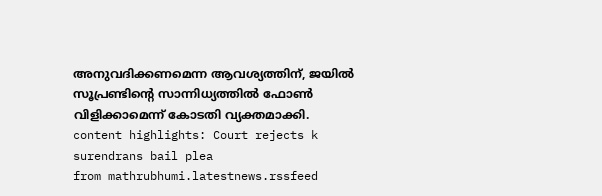അനുവദിക്കണമെന്ന ആവശ്യത്തിന്, ജയിൽ സൂപ്രണ്ടിന്റെ സാന്നിധ്യത്തിൽ ഫോൺ വിളിക്കാമെന്ന് കോടതി വ്യക്തമാക്കി. content highlights: Court rejects k surendrans bail plea
from mathrubhumi.latestnews.rssfeed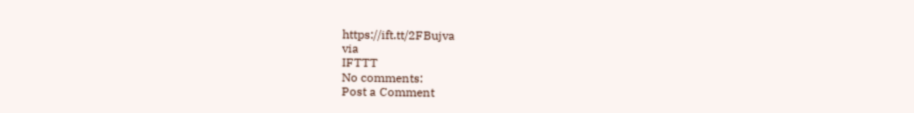https://ift.tt/2FBujva
via
IFTTT
No comments:
Post a Comment